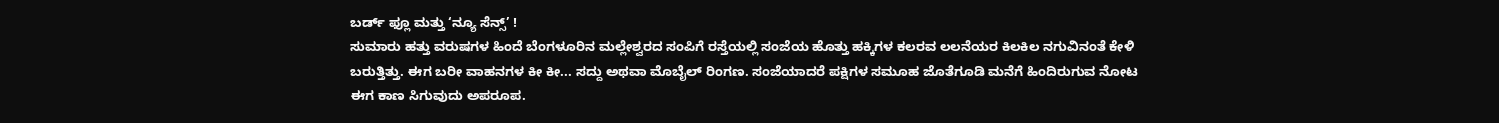ಬರ್ಡ್ ಫ್ಲೂ ಮತ್ತು ‘ನ್ಯೂ ಸೆನ್ಸ್’ !
ಸುಮಾರು ಹತ್ತು ವರುಷಗಳ ಹಿಂದೆ ಬೆಂಗಳೂರಿನ ಮಲ್ಲೇಶ್ವರದ ಸಂಪಿಗೆ ರಸ್ತೆಯಲ್ಲಿ ಸಂಜೆಯ ಹೊತ್ತು ಹಕ್ಕಿಗಳ ಕಲರವ ಲಲನೆಯರ ಕಿಲಕಿಲ ನಗುವಿನಂತೆ ಕೇಳಿ ಬರುತ್ತಿತ್ತು. ಈಗ ಬರೀ ವಾಹನಗಳ ಕೀ ಕೀ... ಸದ್ದು ಅಥವಾ ಮೊಬೈಲ್ ರಿಂಗಣ. ಸಂಜೆಯಾದರೆ ಪಕ್ಷಿಗಳ ಸಮೂಹ ಜೊತೆಗೂಡಿ ಮನೆಗೆ ಹಿಂದಿರುಗುವ ನೋಟ ಈಗ ಕಾಣ ಸಿಗುವುದು ಅಪರೂಪ.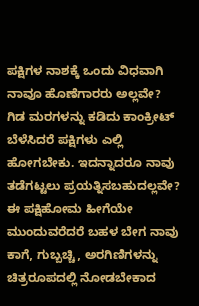ಪಕ್ಷಿಗಳ ನಾಶಕ್ಕೆ ಒಂದು ವಿಧವಾಗಿ ನಾವೂ ಹೊಣೆಗಾರರು ಅಲ್ಲವೇ? ಗಿಡ ಮರಗಳನ್ನು ಕಡಿದು ಕಾಂಕ್ರೀಟ್ ಬೆಳೆಸಿದರೆ ಪಕ್ಷಿಗಳು ಎಲ್ಲಿ ಹೋಗಬೇಕು. ಇದನ್ನಾದರೂ ನಾವು ತಡೆಗಟ್ಟಲು ಪ್ರಯತ್ನಿಸಬಹುದಲ್ಲವೇ? ಈ ಪಕ್ಷಿಹೋಮ ಹೀಗೆಯೇ ಮುಂದುವರೆದರೆ ಬಹಳ ಬೇಗ ನಾವು ಕಾಗೆ, ಗುಬ್ಬಚ್ಚಿ, ಅರಗಿಣಿಗಳನ್ನು ಚಿತ್ರರೂಪದಲ್ಲಿ ನೋಡಬೇಕಾದ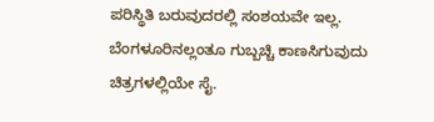ಪರಿಸ್ಥಿತಿ ಬರುವುದರಲ್ಲಿ ಸಂಶಯವೇ ಇಲ್ಲ. ಬೆಂಗಳೂರಿನಲ್ಲಂತೂ ಗುಬ್ಬಚ್ಚಿ ಕಾಣಸಿಗುವುದು ಚಿತ್ರಗಳಲ್ಲಿಯೇ ಸೈ.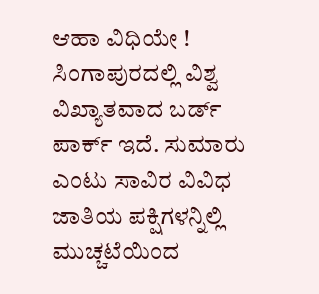ಆಹಾ ವಿಧಿಯೇ !
ಸಿಂಗಾಪುರದಲ್ಲಿ ವಿಶ್ವ ವಿಖ್ಯಾತವಾದ ಬರ್ಡ್ ಪಾರ್ಕ್ ಇದೆ. ಸುಮಾರು ಎಂಟು ಸಾವಿರ ವಿವಿಧ ಜಾತಿಯ ಪಕ್ಷಿಗಳನ್ನಿಲ್ಲಿ ಮುಚ್ಚಟೆಯಿಂದ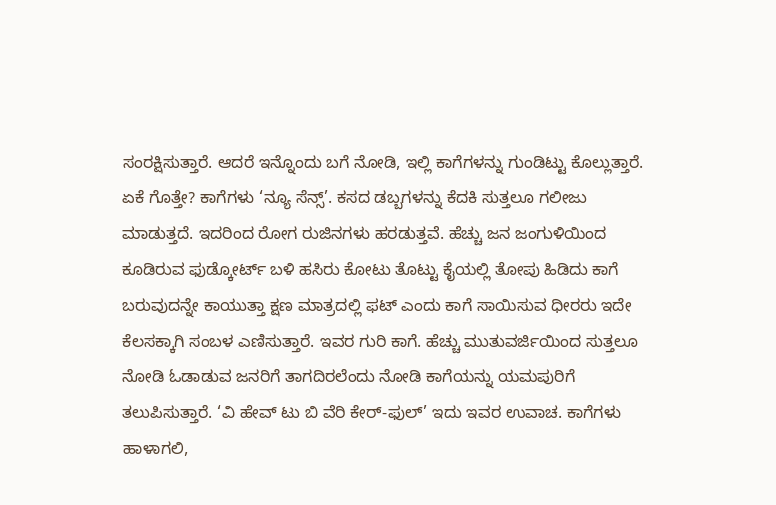ಸಂರಕ್ಷಿಸುತ್ತಾರೆ. ಆದರೆ ಇನ್ನೊಂದು ಬಗೆ ನೋಡಿ, ಇಲ್ಲಿ ಕಾಗೆಗಳನ್ನು ಗುಂಡಿಟ್ಟು ಕೊಲ್ಲುತ್ತಾರೆ. ಏಕೆ ಗೊತ್ತೇ? ಕಾಗೆಗಳು ‘ನ್ಯೂ ಸೆನ್ಸ್’. ಕಸದ ಡಬ್ಬಗಳನ್ನು ಕೆದಕಿ ಸುತ್ತಲೂ ಗಲೀಜು ಮಾಡುತ್ತದೆ. ಇದರಿಂದ ರೋಗ ರುಜಿನಗಳು ಹರಡುತ್ತವೆ. ಹೆಚ್ಚು ಜನ ಜಂಗುಳಿಯಿಂದ ಕೂಡಿರುವ ಫುಡ್ಕೋರ್ಟ್ ಬಳಿ ಹಸಿರು ಕೋಟು ತೊಟ್ಟು ಕೈಯಲ್ಲಿ ತೋಪು ಹಿಡಿದು ಕಾಗೆ ಬರುವುದನ್ನೇ ಕಾಯುತ್ತಾ ಕ್ಷಣ ಮಾತ್ರದಲ್ಲಿ ಫಟ್ ಎಂದು ಕಾಗೆ ಸಾಯಿಸುವ ಧೀರರು ಇದೇ ಕೆಲಸಕ್ಕಾಗಿ ಸಂಬಳ ಎಣಿಸುತ್ತಾರೆ. ಇವರ ಗುರಿ ಕಾಗೆ. ಹೆಚ್ಚು ಮುತುವರ್ಜಿಯಿಂದ ಸುತ್ತಲೂ ನೋಡಿ ಓಡಾಡುವ ಜನರಿಗೆ ತಾಗದಿರಲೆಂದು ನೋಡಿ ಕಾಗೆಯನ್ನು ಯಮಪುರಿಗೆ ತಲುಪಿಸುತ್ತಾರೆ. ‘ವಿ ಹೇವ್ ಟು ಬಿ ವೆರಿ ಕೇರ್-ಫುಲ್’ ಇದು ಇವರ ಉವಾಚ. ಕಾಗೆಗಳು ಹಾಳಾಗಲಿ,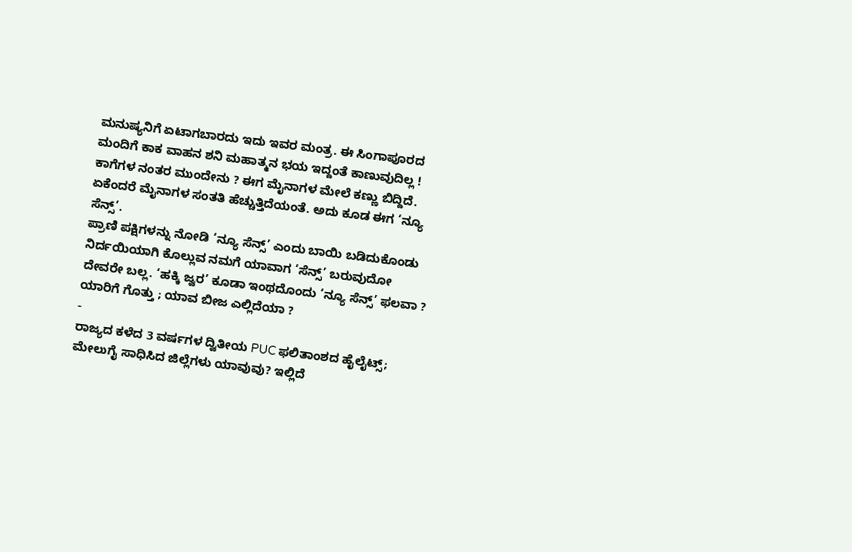ಮನುಷ್ಯನಿಗೆ ಏಟಾಗಬಾರದು ಇದು ಇವರ ಮಂತ್ರ. ಈ ಸಿಂಗಾಪೂರದ ಮಂದಿಗೆ ಕಾಕ ವಾಹನ ಶನಿ ಮಹಾತ್ಮನ ಭಯ ಇದ್ದಂತೆ ಕಾಣುವುದಿಲ್ಲ !
ಕಾಗೆಗಳ ನಂತರ ಮುಂದೇನು ? ಈಗ ಮೈನಾಗಳ ಮೇಲೆ ಕಣ್ಣು ಬಿದ್ದಿದೆ. ಏಕೆಂದರೆ ಮೈನಾಗಳ ಸಂತತಿ ಹೆಚ್ಚುತ್ತಿದೆಯಂತೆ. ಅದು ಕೂಡ ಈಗ ‘ನ್ಯೂ ಸೆನ್ಸ್’.
ಪ್ರಾಣಿ ಪಕ್ಷಿಗಳನ್ನು ನೋಡಿ ‘ನ್ಯೂ ಸೆನ್ಸ್’ ಎಂದು ಬಾಯಿ ಬಡಿದುಕೊಂಡು ನಿರ್ದಯಿಯಾಗಿ ಕೊಲ್ಲುವ ನಮಗೆ ಯಾವಾಗ ‘ಸೆನ್ಸ್’ ಬರುವುದೋ ದೇವರೇ ಬಲ್ಲ. ‘ಹಕ್ಕಿ ಜ್ವರ’ ಕೂಡಾ ಇಂಥದೊಂದು ‘ನ್ಯೂ ಸೆನ್ಸ್’ ಫಲವಾ ? ಯಾರಿಗೆ ಗೊತ್ತು ; ಯಾವ ಬೀಜ ಎಲ್ಲಿದೆಯಾ ?
-
ರಾಜ್ಯದ ಕಳೆದ 3 ವರ್ಷಗಳ ದ್ವಿತೀಯ PUC ಫಲಿತಾಂಶದ ಹೈಲೈಟ್ಸ್; ಮೇಲುಗೈ ಸಾಧಿಸಿದ ಜಿಲ್ಲೆಗಳು ಯಾವುವು? ಇಲ್ಲಿದೆ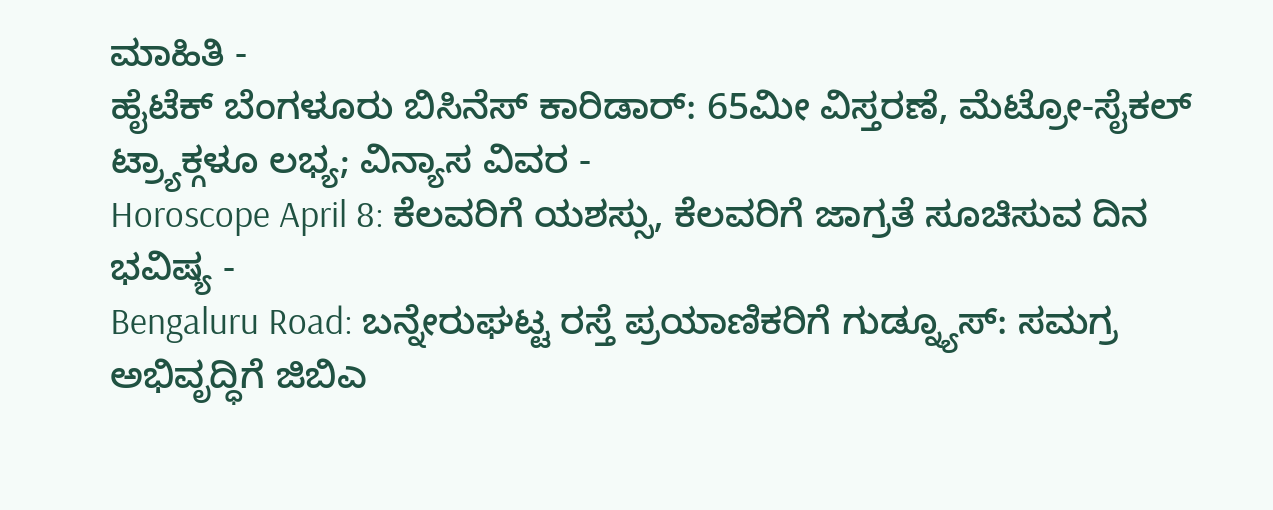ಮಾಹಿತಿ -
ಹೈಟೆಕ್ ಬೆಂಗಳೂರು ಬಿಸಿನೆಸ್ ಕಾರಿಡಾರ್: 65ಮೀ ವಿಸ್ತರಣೆ, ಮೆಟ್ರೋ-ಸೈಕಲ್ ಟ್ರ್ಯಾಕ್ಗಳೂ ಲಭ್ಯ; ವಿನ್ಯಾಸ ವಿವರ -
Horoscope April 8: ಕೆಲವರಿಗೆ ಯಶಸ್ಸು, ಕೆಲವರಿಗೆ ಜಾಗ್ರತೆ ಸೂಚಿಸುವ ದಿನ ಭವಿಷ್ಯ -
Bengaluru Road: ಬನ್ನೇರುಘಟ್ಟ ರಸ್ತೆ ಪ್ರಯಾಣಿಕರಿಗೆ ಗುಡ್ನ್ಯೂಸ್: ಸಮಗ್ರ ಅಭಿವೃದ್ಧಿಗೆ ಜಿಬಿಎ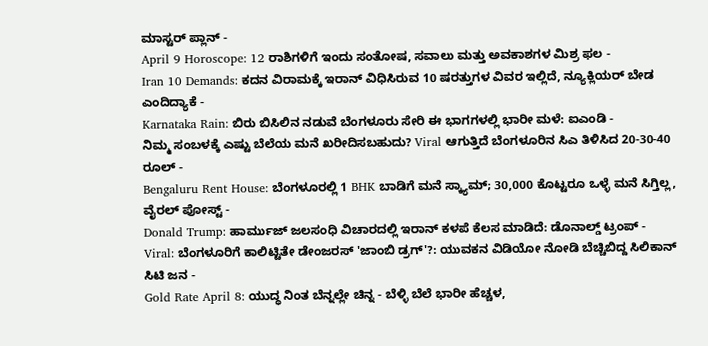ಮಾಸ್ಟರ್ ಪ್ಲಾನ್ -
April 9 Horoscope: 12 ರಾಶಿಗಳಿಗೆ ಇಂದು ಸಂತೋಷ, ಸವಾಲು ಮತ್ತು ಅವಕಾಶಗಳ ಮಿಶ್ರ ಫಲ -
Iran 10 Demands: ಕದನ ವಿರಾಮಕ್ಕೆ ಇರಾನ್ ವಿಧಿಸಿರುವ 10 ಷರತ್ತುಗಳ ವಿವರ ಇಲ್ಲಿದೆ, ನ್ಯೂಕ್ಲಿಯರ್ ಬೇಡ ಎಂದಿದ್ಯಾಕೆ -
Karnataka Rain: ಬಿರು ಬಿಸಿಲಿನ ನಡುವೆ ಬೆಂಗಳೂರು ಸೇರಿ ಈ ಭಾಗಗಳಲ್ಲಿ ಭಾರೀ ಮಳೆ: ಐಎಂಡಿ -
ನಿಮ್ಮ ಸಂಬಳಕ್ಕೆ ಎಷ್ಟು ಬೆಲೆಯ ಮನೆ ಖರೀದಿಸಬಹುದು? Viral ಆಗುತ್ತಿದೆ ಬೆಂಗಳೂರಿನ ಸಿಎ ತಿಳಿಸಿದ 20-30-40 ರೂಲ್ -
Bengaluru Rent House: ಬೆಂಗಳೂರಲ್ಲಿ 1 BHK ಬಾಡಿಗೆ ಮನೆ ಸ್ಕ್ಯಾಮ್; 30,000 ಕೊಟ್ಟರೂ ಒಳ್ಳೆ ಮನೆ ಸಿಗ್ತಿಲ್ಲ, ವೈರಲ್ ಪೋಸ್ಟ್ -
Donald Trump: ಹಾರ್ಮುಜ್ ಜಲಸಂಧಿ ವಿಚಾರದಲ್ಲಿ ಇರಾನ್ ಕಳಪೆ ಕೆಲಸ ಮಾಡಿದೆ: ಡೊನಾಲ್ಡ್ ಟ್ರಂಪ್ -
Viral: ಬೆಂಗಳೂರಿಗೆ ಕಾಲಿಟ್ಟಿತೇ ಡೇಂಜರಸ್ 'ಜಾಂಬಿ ಡ್ರಗ್'?: ಯುವಕನ ವಿಡಿಯೋ ನೋಡಿ ಬೆಚ್ಚಿಬಿದ್ದ ಸಿಲಿಕಾನ್ ಸಿಟಿ ಜನ -
Gold Rate April 8: ಯುದ್ಧ ನಿಂತ ಬೆನ್ನಲ್ಲೇ ಚಿನ್ನ - ಬೆಳ್ಳಿ ಬೆಲೆ ಭಾರೀ ಹೆಚ್ಚಳ,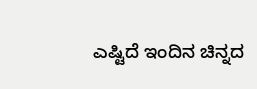ಎಷ್ಟಿದೆ ಇಂದಿನ ಚಿನ್ನದ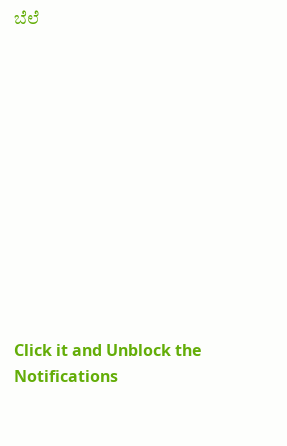ಬೆಲೆ












Click it and Unblock the Notifications